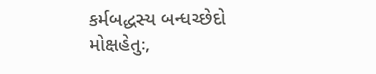કર્મબદ્ધસ્ય બન્ધચ્છેદો મોક્ષહેતુઃ,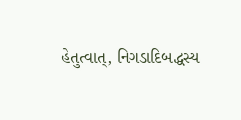હેતુત્વાત્, નિગડાદિબદ્ધસ્ય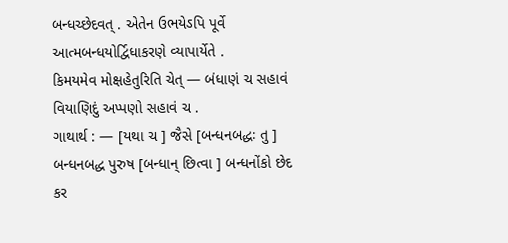બન્ધચ્છેદવત્ . એતેન ઉભયેઽપિ પૂર્વે આત્મબન્ધયોર્દ્વિધાકરણે વ્યાપાર્યેતે .
કિમયમેવ મોક્ષહેતુરિતિ ચેત્ — બંધાણં ચ સહાવં વિયાણિદું અપ્પણો સહાવં ચ .
ગાથાર્થ : — [યથા ચ ] જૈસે [બન્ધનબદ્ધઃ તુ ] બન્ધનબદ્ધ પુરુષ [બન્ધાન્ છિત્વા ] બન્ધનોંકો છેદ કર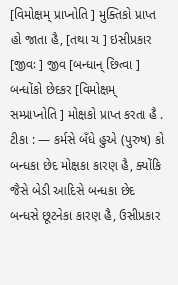[વિમોક્ષમ્ પ્રાપ્નોતિ ] મુક્તિકો પ્રાપ્ત હો જાતા હૈ, [તથા ચ ] ઇસીપ્રકાર [જીવઃ ] જીવ [બન્ધાન્ છિત્વા ] બન્ધોંકો છેદકર [વિમોક્ષમ્ સમ્પ્રાપ્નોતિ ] મોક્ષકો પ્રાપ્ત કરતા હૈ .
ટીકા : — કર્મસે બઁધે હુએ (પુરુષ) કો બન્ધકા છેદ મોક્ષકા કારણ હૈ, ક્યોંકિ જૈસે બેડી આદિસે બન્ધકા છેદ બન્ધસે છૂટનેકા કારણ હૈ, ઉસીપ્રકાર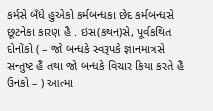કર્મસે બઁધે હુએકો કર્મબન્ધકા છેદ કર્મબન્ધસે છૂટનેકા કારણ હૈ . ઇસ(કથન)સે, પૂર્વકથિત દોનોંકો ( – જો બન્ધકે સ્વરૂપકે જ્ઞાનમાત્રસે સન્તુષ્ટ હૈં તથા જો બન્ધકે વિચાર કિયા કરતે હૈં ઉનકો – ) આત્મા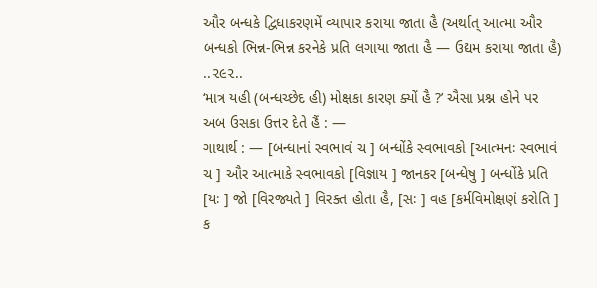ઔર બન્ધકે દ્વિધાકરણમેં વ્યાપાર કરાયા જાતા હૈ (અર્થાત્ આત્મા ઔર બન્ધકો ભિન્ન-ભિન્ન કરનેકે પ્રતિ લગાયા જાતા હૈ — ઉદ્યમ કરાયા જાતા હૈ) ..૨૯૨..
‘માત્ર યહી (બન્ધચ્છેદ હી) મોક્ષકા કારણ ક્યોં હૈ ?’ ઐસા પ્રશ્ન હોને પર અબ ઉસકા ઉત્તર દેતે હૈં : —
ગાથાર્થ : — [બન્ધાનાં સ્વભાવં ચ ] બન્ધોંકે સ્વભાવકો [આત્મનઃ સ્વભાવં ચ ] ઔર આત્માકે સ્વભાવકો [વિજ્ઞાય ] જાનકર [બન્ધેષુ ] બન્ધોંકે પ્રતિ [યઃ ] જો [વિરજ્યતે ] વિરક્ત હોતા હૈ, [સઃ ] વહ [કર્મવિમોક્ષણં કરોતિ ] ક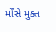ર્મોંસે મુક્ત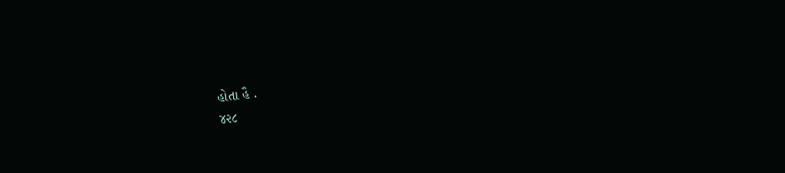હોતા હૈ .
૪૨૮